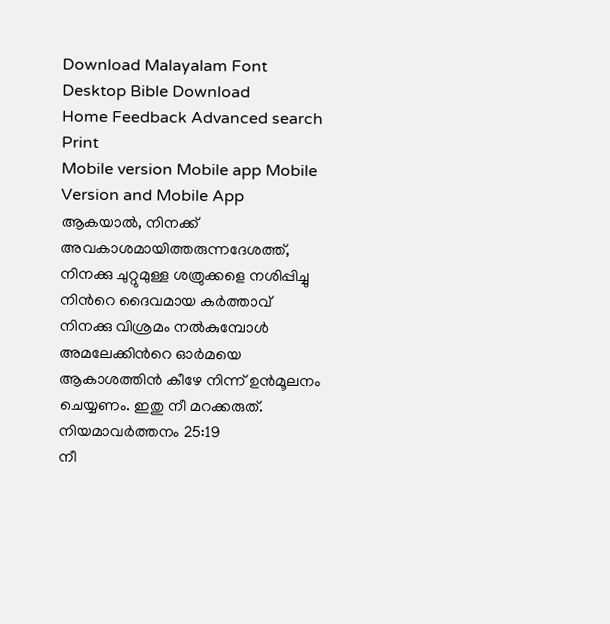Download Malayalam Font Desktop Bible Download
Home Feedback Advanced search Print
Mobile version Mobile app Mobile Version and Mobile App
ആകയാല്‍, നിനക്ക് അവകാശമായിത്തരുന്നദേശത്ത്, നിനക്കു ചുറ്റുമുള്ള ശത്രുക്കളെ നശിപ്പിച്ചു നിന്‍റെ ദൈവമായ കര്‍ത്താവ് നിനക്കു വിശ്രമം നല്‍കുമ്പോള്‍ അമലേക്കിന്‍റെ ഓര്‍മയെ ആകാശത്തിന്‍ കീഴേ നിന്ന് ഉന്‍മൂലനം ചെയ്യണം. ഇതു നീ മറക്കരുത്.
നിയമാവര്‍ത്തനം 25:19
നീ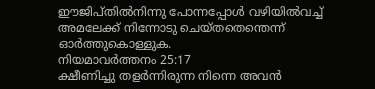ഈജിപ്തില്‍നിന്നു പോന്നപ്പോള്‍ വഴിയില്‍വച്ച് അമലേക്ക് നിന്നോടു ചെയ്തതെന്തെന്ന് ഓര്‍ത്തുകൊള്ളുക.
നിയമാവര്‍ത്തനം 25:17
ക്ഷീണിച്ചു തളര്‍ന്നിരുന്ന നിന്നെ അവന്‍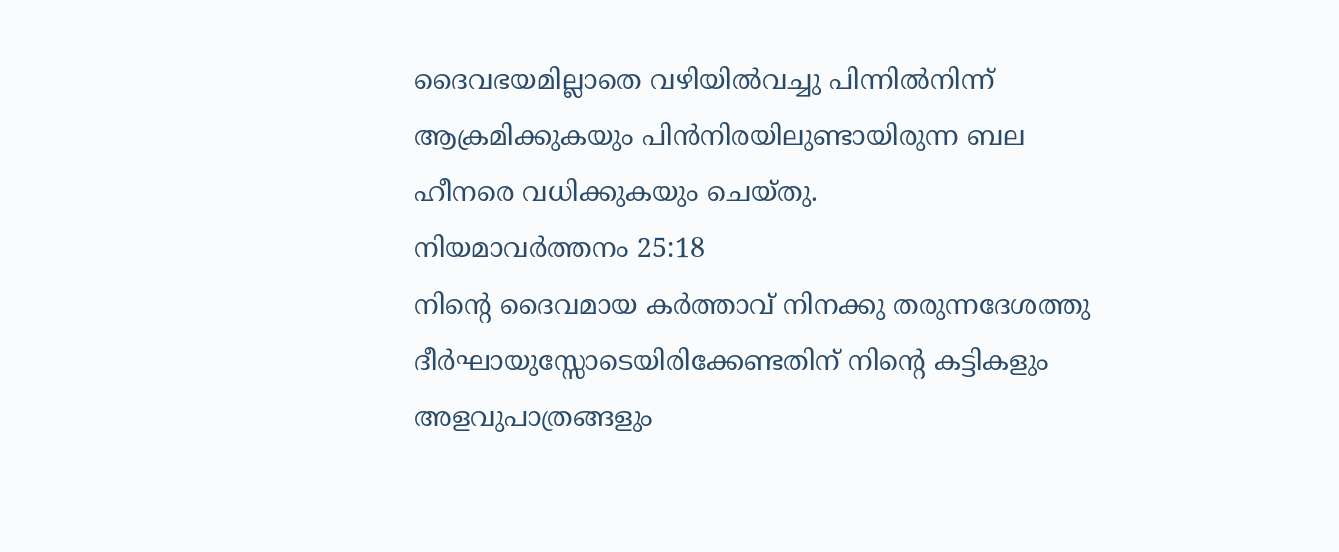ദൈവഭയമില്ലാതെ വഴിയില്‍വച്ചു പിന്നില്‍നിന്ന് ആക്രമിക്കുകയും പിന്‍നിരയിലുണ്ടായിരുന്ന ബല ഹീനരെ വധിക്കുകയും ചെയ്തു.
നിയമാവര്‍ത്തനം 25:18
നിന്‍റെ ദൈവമായ കര്‍ത്താവ് നിനക്കു തരുന്നദേശത്തു ദീര്‍ഘായുസ്സോടെയിരിക്കേണ്ടതിന് നിന്‍റെ കട്ടികളും അളവുപാത്രങ്ങളും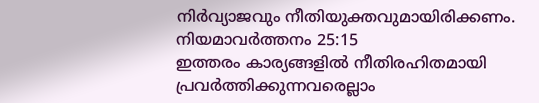നിര്‍വ്യാജവും നീതിയുക്തവുമായിരിക്കണം.
നിയമാവര്‍ത്തനം 25:15
ഇത്തരം കാര്യങ്ങളില്‍ നീതിരഹിതമായി പ്രവര്‍ത്തിക്കുന്നവരെല്ലാം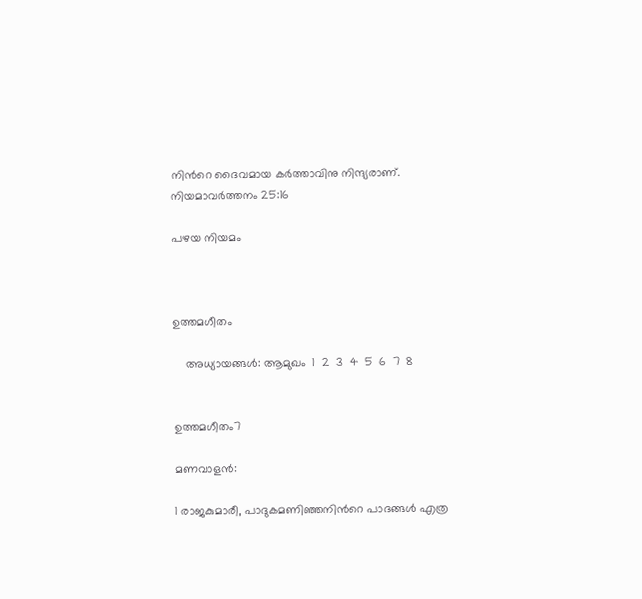നിന്‍റെ ദൈവമായ കര്‍ത്താവിനു നിന്ദ്യരാണ്.
നിയമാവര്‍ത്തനം 25:16

പഴയ നിയമം



ഉത്തമഗീതം

    അധ്യായങ്ങള്‍: ആമുഖം  1  2  3  4  5  6  7  8


ഉത്തമഗീതം7

മണവാളന്‍:

1 രാജകുമാരീ, പാദുകമണിഞ്ഞനിന്‍റെ പാദങ്ങള്‍ എത്ര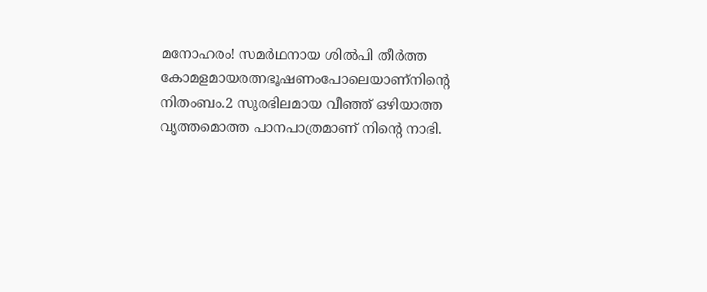മനോഹരം! സമര്‍ഥനായ ശില്‍പി തീര്‍ത്ത കോമളമായരത്നഭൂഷണംപോലെയാണ്നിന്‍റെ നിതംബം.2 സുരഭിലമായ വീഞ്ഞ് ഒഴിയാത്ത വൃത്തമൊത്ത പാനപാത്രമാണ് നിന്‍റെ നാഭി.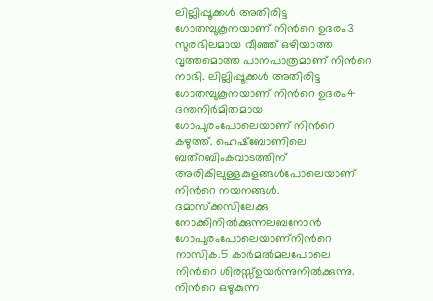ലില്ലിപ്പൂക്കള്‍ അതിരിട്ട ഗോതമ്പുകൂനയാണ് നിന്‍റെ ഉദരം3 സുരഭിലമായ വീഞ്ഞ് ഒഴിയാത്ത വൃത്തമൊത്ത പാനപാത്രമാണ് നിന്‍റെ നാഭി. ലില്ലിപ്പൂക്കള്‍ അതിരിട്ട ഗോതമ്പുകൂനയാണ് നിന്‍റെ ഉദരം4 ദന്തനിര്‍മിതമായ ഗോപുരംപോലെയാണ് നിന്‍റെ കഴുത്ത്. ഹെഷ്ബോണിലെ ബത്റബിംകവാടത്തിന് അരികിലുള്ളകുളങ്ങള്‍പോലെയാണ് നിന്‍റെ നയനങ്ങള്‍. ദമാസ്ക്കസിലേക്കു നോക്കിനില്‍ക്കുന്നലബനോന്‍ ഗോപുരംപോലെയാണ്നിന്‍റെ നാസിക.5 കാര്‍മല്‍മലപോലെ നിന്‍റെ ശിരസ്സ്ഉയര്‍ന്നുനില്‍ക്കുന്നു. നിന്‍റെ ഒഴുകുന്ന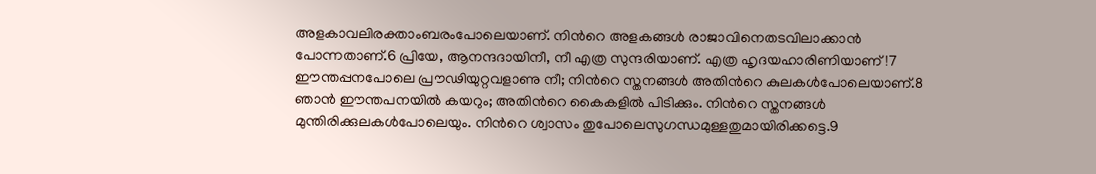അളകാവലിരക്താംബരംപോലെയാണ്. നിന്‍റെ അളകങ്ങള്‍ രാജാവിനെതടവിലാക്കാന്‍ പോന്നതാണ്.6 പ്രിയേ, ആനന്ദദായിനീ, നീ എത്ര സുന്ദരിയാണ്. എത്ര ഹൃദയഹാരിണിയാണ്!7 ഈന്തപ്പനപോലെ പ്രൗഢിയുറ്റവളാണു നീ; നിന്‍റെ സ്തനങ്ങള്‍ അതിന്‍റെ കുലകള്‍പോലെയാണ്.8 ഞാന്‍ ഈന്തപനയില്‍ കയറും; അതിന്‍റെ കൈകളില്‍ പിടിക്കും. നിന്‍റെ സ്തനങ്ങള്‍ മുന്തിരിക്കുലകള്‍പോലെയും. നിന്‍റെ ശ്വാസം തുപോലെസുഗന്ധമുള്ളതുമായിരിക്കട്ടെ.9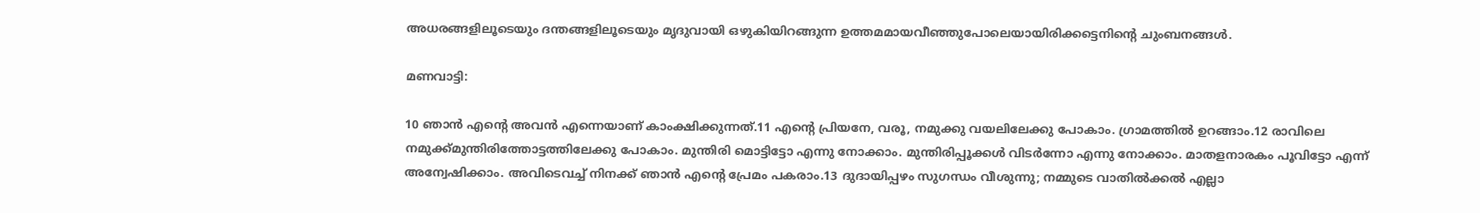അധരങ്ങളിലൂടെയും ദന്തങ്ങളിലൂടെയും മൃദുവായി ഒഴുകിയിറങ്ങുന്ന ഉത്തമമായവീഞ്ഞുപോലെയായിരിക്കട്ടെനിന്‍റെ ചുംബനങ്ങള്‍.

മണവാട്ടി:

10 ഞാന്‍ എന്‍റെ അവന്‍ എന്നെയാണ് കാംക്ഷിക്കുന്നത്.11 എന്‍റെ പ്രിയനേ, വരൂ, നമുക്കു വയലിലേക്കു പോകാം. ഗ്രാമത്തില്‍ ഉറങ്ങാം.12 രാവിലെ നമുക്ക്മുന്തിരിത്തോട്ടത്തിലേക്കു പോകാം. മുന്തിരി മൊട്ടിട്ടോ എന്നു നോക്കാം. മുന്തിരിപ്പൂക്കള്‍ വിടര്‍ന്നോ എന്നു നോക്കാം. മാതളനാരകം പൂവിട്ടോ എന്ന് അന്വേഷിക്കാം. അവിടെവച്ച് നിനക്ക് ഞാന്‍ എന്‍റെ പ്രേമം പകരാം.13 ദുദായിപ്പഴം സുഗന്ധം വീശുന്നു; നമ്മുടെ വാതില്‍ക്കല്‍ എല്ലാ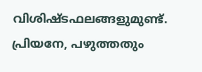വിശിഷ്ടഫലങ്ങളുമുണ്ട്. പ്രിയനേ, പഴുത്തതും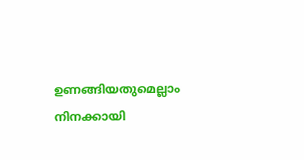ഉണങ്ങിയതുമെല്ലാം നിനക്കായി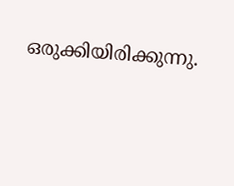ഒരുക്കിയിരിക്കുന്നു.